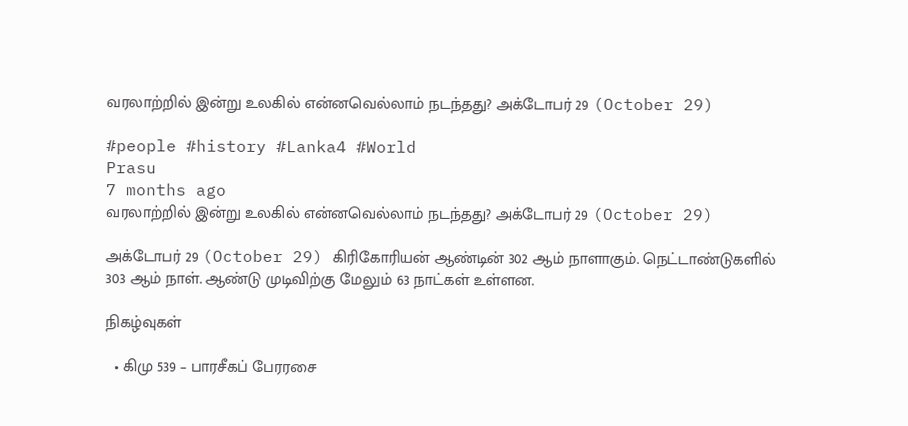வரலாற்றில் இன்று உலகில் என்னவெல்லாம் நடந்தது? அக்டோபர் 29 (October 29)

#people #history #Lanka4 #World
Prasu
7 months ago
வரலாற்றில் இன்று உலகில் என்னவெல்லாம் நடந்தது? அக்டோபர் 29 (October 29)

அக்டோபர் 29 (October 29) கிரிகோரியன் ஆண்டின் 302 ஆம் நாளாகும். நெட்டாண்டுகளில் 303 ஆம் நாள். ஆண்டு முடிவிற்கு மேலும் 63 நாட்கள் உள்ளன.

நிகழ்வுகள்

  • கிமு 539 – பாரசீகப் பேரரசை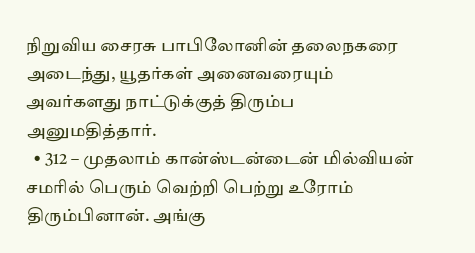நிறுவிய சைரசு பாபிலோனின் தலைநகரை அடைந்து, யூதர்கள் அனைவரையும் அவர்களது நாட்டுக்குத் திரும்ப அனுமதித்தார்.
  • 312 – முதலாம் கான்ஸ்டன்டைன் மில்வியன் சமரில் பெரும் வெற்றி பெற்று உரோம் திரும்பினான். அங்கு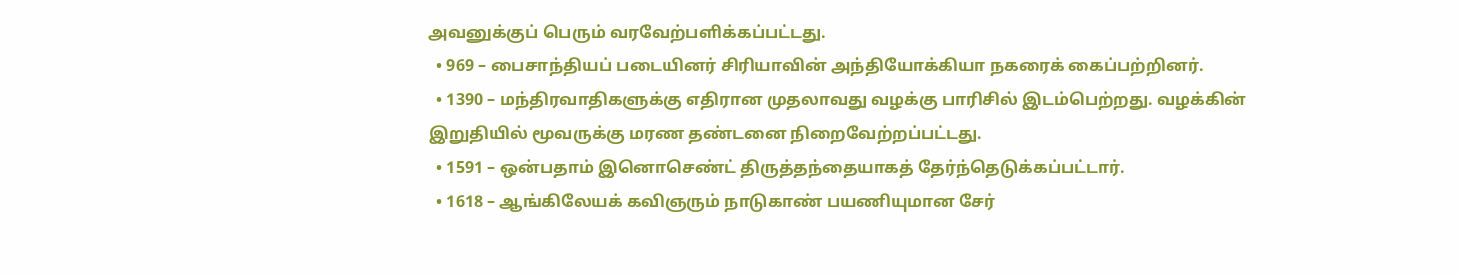அவனுக்குப் பெரும் வரவேற்பளிக்கப்பட்டது.
  • 969 – பைசாந்தியப் படையினர் சிரியாவின் அந்தியோக்கியா நகரைக் கைப்பற்றினர்.
  • 1390 – மந்திரவாதிகளுக்கு எதிரான முதலாவது வழக்கு பாரிசில் இடம்பெற்றது. வழக்கின் இறுதியில் மூவருக்கு மரண தண்டனை நிறைவேற்றப்பட்டது.
  • 1591 – ஒன்பதாம் இனொசெண்ட் திருத்தந்தையாகத் தேர்ந்தெடுக்கப்பட்டார்.
  • 1618 – ஆங்கிலேயக் கவிஞரும் நாடுகாண் பயணியுமான சேர்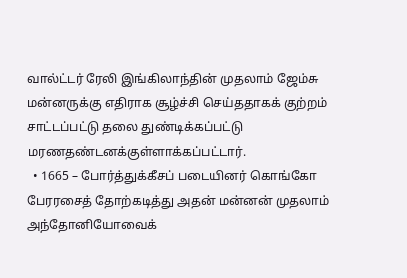வால்ட்டர் ரேலி இங்கிலாந்தின் முதலாம் ஜேம்சு மன்னருக்கு எதிராக சூழ்ச்சி செய்ததாகக் குற்றம் சாட்டப்பட்டு தலை துண்டிக்கப்பட்டு மரணதண்டனக்குள்ளாக்கப்பட்டார்.
  • 1665 – போர்த்துக்கீசப் படையினர் கொங்கோ பேரரசைத் தோற்கடித்து அதன் மன்னன் முதலாம் அந்தோனியோவைக்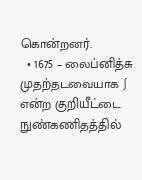கொன்றனர்.
  • 1675 – லைப்னித்சு முதற்தடவையாக ∫ என்ற குறியீட்டை நுண்கணிதத்தில்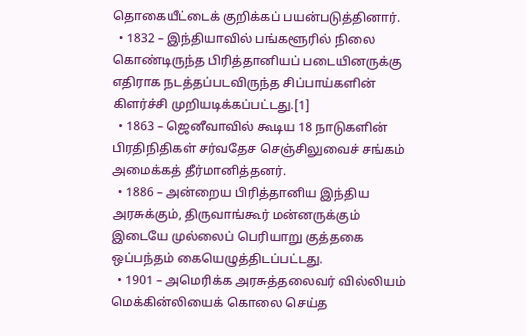தொகையீட்டைக் குறிக்கப் பயன்படுத்தினார்.
  • 1832 – இந்தியாவில் பங்களூரில் நிலை கொண்டிருந்த பிரித்தானியப் படையினருக்கு எதிராக நடத்தப்படவிருந்த சிப்பாய்களின் கிளர்ச்சி முறியடிக்கப்பட்டது.[1]
  • 1863 – ஜெனீவாவில் கூடிய 18 நாடுகளின் பிரதிநிதிகள் சர்வதேச செஞ்சிலுவைச் சங்கம் அமைக்கத் தீர்மானித்தனர்.
  • 1886 – அன்றைய பிரித்தானிய இந்திய அரசுக்கும், திருவாங்கூர் மன்னருக்கும் இடையே முல்லைப் பெரியாறு குத்தகை ஒப்பந்தம் கையெழுத்திடப்பட்டது.
  • 1901 – அமெரிக்க அரசுத்தலைவர் வில்லியம் மெக்கின்லியைக் கொலை செய்த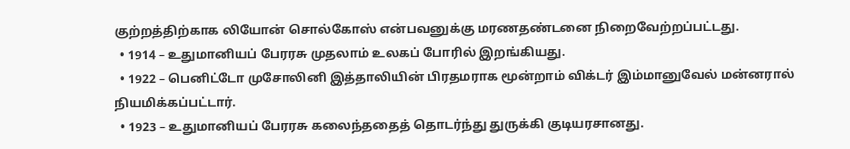குற்றத்திற்காக லியோன் சொல்கோஸ் என்பவனுக்கு மரணதண்டனை நிறைவேற்றப்பட்டது.
  • 1914 – உதுமானியப் பேரரசு முதலாம் உலகப் போரில் இறங்கியது.
  • 1922 – பெனிட்டோ முசோலினி இத்தாலியின் பிரதமராக மூன்றாம் விக்டர் இம்மானுவேல் மன்னரால் நியமிக்கப்பட்டார்.
  • 1923 – உதுமானியப் பேரரசு கலைந்ததைத் தொடர்ந்து துருக்கி குடியரசானது.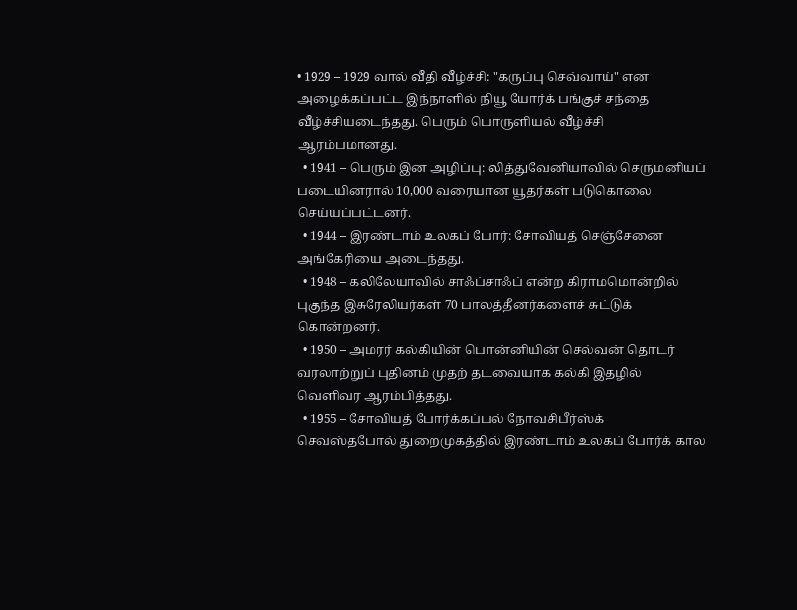• 1929 – 1929 வால் வீதி வீழ்ச்சி: "கருப்பு செவ்வாய்" என அழைக்கப்பட்ட இந்நாளில் நியூ யோர்க் பங்குச் சந்தை வீழ்ச்சியடைந்தது. பெரும் பொருளியல் வீழ்ச்சி ஆரம்பமானது.
  • 1941 – பெரும் இன அழிப்பு: லித்துவேனியாவில் செருமனியப் படையினரால் 10,000 வரையான யூதர்கள் படுகொலை செய்யப்பட்டனர்.
  • 1944 – இரண்டாம் உலகப் போர்: சோவியத் செஞ்சேனை அங்கேரியை அடைந்தது.
  • 1948 – கலிலேயாவில் சாஃப்சாஃப் என்ற கிராமமொன்றில் புகுந்த இசுரேலியர்கள் 70 பாலத்தீனர்களைச் சுட்டுக் கொன்றனர்.
  • 1950 – அமரர் கல்கியின் பொன்னியின் செல்வன் தொடர் வரலாற்றுப் புதினம் முதற் தடவையாக கல்கி இதழில் வெளிவர ஆரம்பித்தது.
  • 1955 – சோவியத் போர்க்கப்பல் நோவசிபீர்ஸ்க் செவஸ்தபோல் துறைமுகத்தில் இரண்டாம் உலகப் போர்க் கால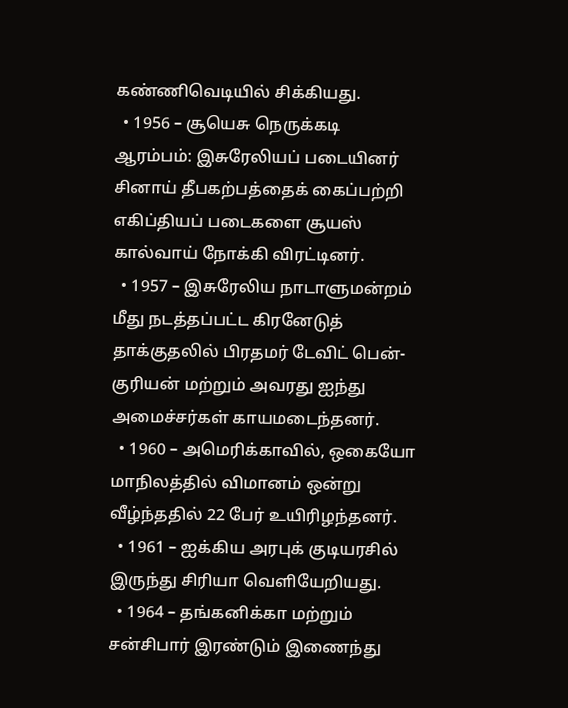கண்ணிவெடியில் சிக்கியது.
  • 1956 – சூயெசு நெருக்கடி ஆரம்பம்: இசுரேலியப் படையினர் சினாய் தீபகற்பத்தைக் கைப்பற்றி எகிப்தியப் படைகளை சூயஸ் கால்வாய் நோக்கி விரட்டினர்.
  • 1957 – இசுரேலிய நாடாளுமன்றம் மீது நடத்தப்பட்ட கிரனேடுத் தாக்குதலில் பிரதமர் டேவிட் பென்-குரியன் மற்றும் அவரது ஐந்து அமைச்சர்கள் காயமடைந்தனர்.
  • 1960 – அமெரிக்காவில், ஒகையோ மாநிலத்தில் விமானம் ஒன்று வீழ்ந்ததில் 22 பேர் உயிரிழந்தனர்.
  • 1961 – ஐக்கிய அரபுக் குடியரசில் இருந்து சிரியா வெளியேறியது.
  • 1964 – தங்கனிக்கா மற்றும் சன்சிபார் இரண்டும் இணைந்து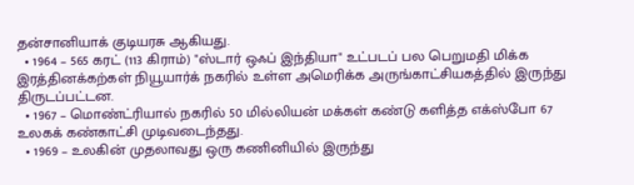தன்சானியாக் குடியரசு ஆகியது.
  • 1964 – 565 கரட் (113 கிராம்) "ஸ்டார் ஒஃப் இந்தியா" உட்படப் பல பெறுமதி மிக்க இரத்தினக்கற்கள் நியூயார்க் நகரில் உள்ள அமெரிக்க அருங்காட்சியகத்தில் இருந்து திருடப்பட்டன.
  • 1967 – மொண்ட்ரியால் நகரில் 50 மில்லியன் மக்கள் கண்டு களித்த எக்ஸ்போ 67 உலகக் கண்காட்சி முடிவடைந்தது.
  • 1969 – உலகின் முதலாவது ஒரு கணினியில் இருந்து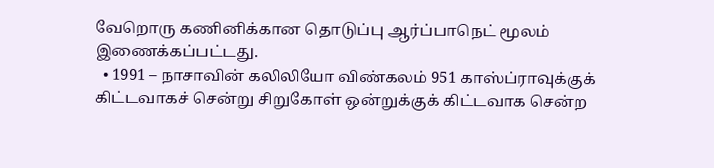வேறொரு கணினிக்கான தொடுப்பு ஆர்ப்பாநெட் மூலம் இணைக்கப்பட்டது.
  • 1991 – நாசாவின் கலிலியோ விண்கலம் 951 காஸ்ப்ராவுக்குக் கிட்டவாகச் சென்று சிறுகோள் ஒன்றுக்குக் கிட்டவாக சென்ற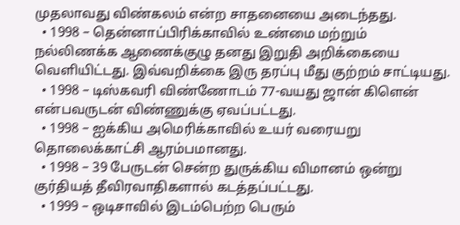முதலாவது விண்கலம் என்ற சாதனையை அடைந்தது.
  • 1998 – தென்னாப்பிரிக்காவில் உண்மை மற்றும் நல்லிணக்க ஆணைக்குழு தனது இறுதி அறிக்கையை வெளியிட்டது. இவ்வறிக்கை இரு தரப்பு மீது குற்றம் சாட்டியது.
  • 1998 – டிஸ்கவரி விண்ணோடம் 77-வயது ஜான் கிளென் என்பவருடன் விண்ணுக்கு ஏவப்பட்டது.
  • 1998 – ஐக்கிய அமெரிக்காவில் உயர் வரையறு தொலைக்காட்சி ஆரம்பமானது.
  • 1998 – 39 பேருடன் சென்ற துருக்கிய விமானம் ஒன்று குர்தியத் தீவிரவாதிகளால் கடத்தப்பட்டது.
  • 1999 – ஒடிசாவில் இடம்பெற்ற பெரும்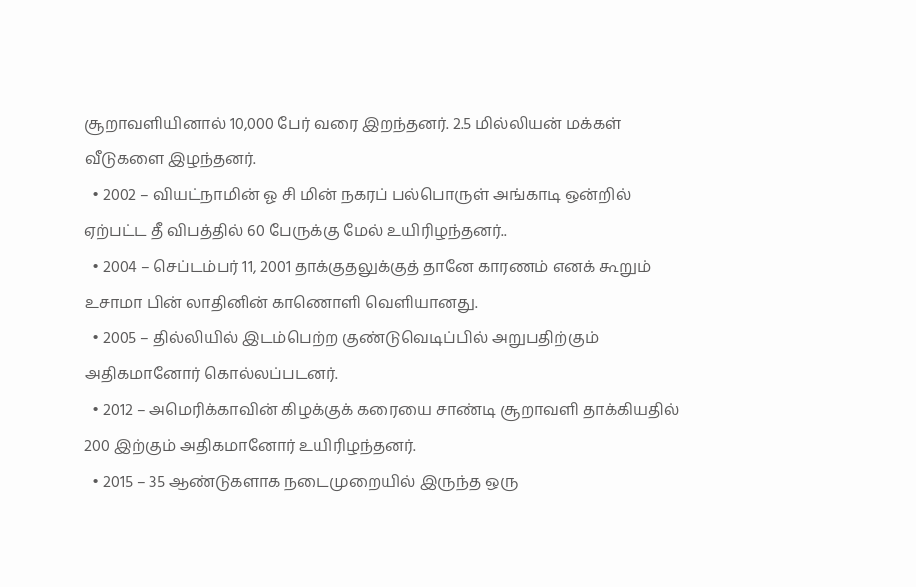சூறாவளியினால் 10,000 பேர் வரை இறந்தனர். 2.5 மில்லியன் மக்கள் வீடுகளை இழந்தனர்.
  • 2002 – வியட்நாமின் ஓ சி மின் நகரப் பல்பொருள் அங்காடி ஒன்றில் ஏற்பட்ட தீ விபத்தில் 60 பேருக்கு மேல் உயிரிழந்தனர்..
  • 2004 – செப்டம்பர் 11, 2001 தாக்குதலுக்குத் தானே காரணம் எனக் கூறும் உசாமா பின் லாதினின் காணொளி வெளியானது.
  • 2005 – தில்லியில் இடம்பெற்ற குண்டுவெடிப்பில் அறுபதிற்கும் அதிகமானோர் கொல்லப்படனர்.
  • 2012 – அமெரிக்காவின் கிழக்குக் கரையை சாண்டி சூறாவளி தாக்கியதில் 200 இற்கும் அதிகமானோர் உயிரிழந்தனர்.
  • 2015 – 35 ஆண்டுகளாக நடைமுறையில் இருந்த ஒரு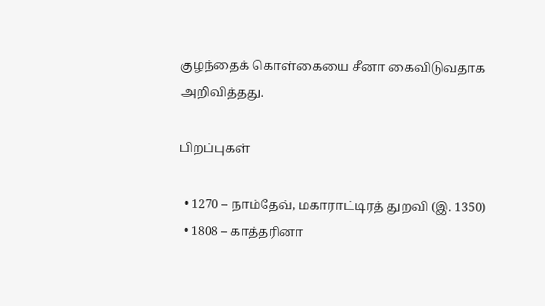குழந்தைக் கொள்கையை சீனா கைவிடுவதாக அறிவித்தது.

பிறப்புகள்

  • 1270 – நாம்தேவ், மகாராட்டிரத் துறவி (இ. 1350)
  • 1808 – காத்தரினா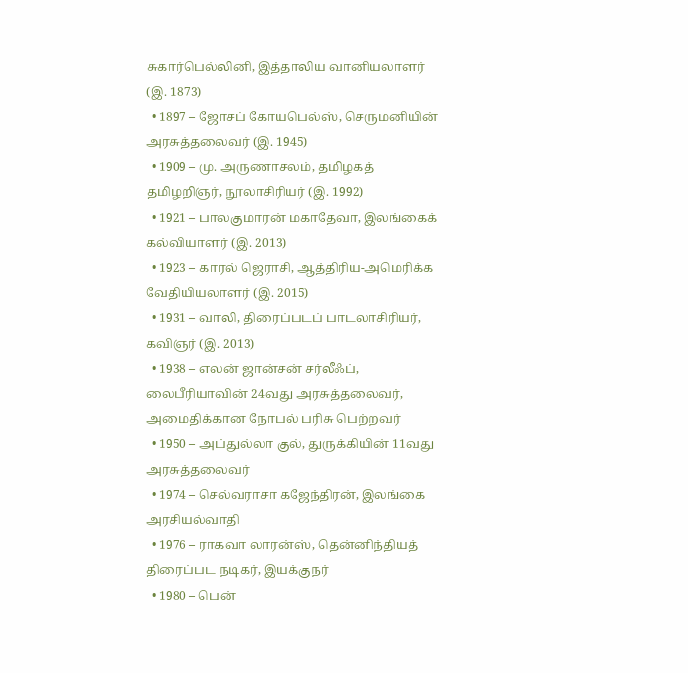சுகார்பெல்லினி, இத்தாலிய வானியலாளர் (இ. 1873)
  • 1897 – ஜோசப் கோயபெல்ஸ், செருமனியின் அரசுத்தலைவர் (இ. 1945)
  • 1909 – மு. அருணாசலம், தமிழகத் தமிழறிஞர், நூலாசிரியர் (இ. 1992)
  • 1921 – பாலகுமாரன் மகாதேவா, இலங்கைக் கல்வியாளர் (இ. 2013)
  • 1923 – காரல் ஜெராசி, ஆத்திரிய-அமெரிக்க வேதியியலாளர் (இ. 2015)
  • 1931 – வாலி, திரைப்படப் பாடலாசிரியர், கவிஞர் (இ. 2013)
  • 1938 – எலன் ஜான்சன் சர்லீஃப், லைபீரியாவின் 24வது அரசுத்தலைவர், அமைதிக்கான நோபல் பரிசு பெற்றவர்
  • 1950 – அப்துல்லா குல், துருக்கியின் 11வது அரசுத்தலைவர்
  • 1974 – செல்வராசா கஜேந்திரன், இலங்கை அரசியல்வாதி
  • 1976 – ராகவா லாரன்ஸ், தென்னிந்தியத் திரைப்பட நடிகர், இயக்குநர்
  • 1980 – பென்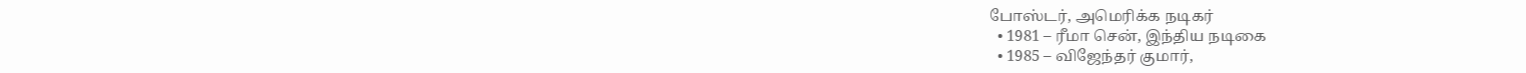போஸ்டர், அமெரிக்க நடிகர்
  • 1981 – ரீமா சென், இந்திய நடிகை
  • 1985 – விஜேந்தர் குமார்,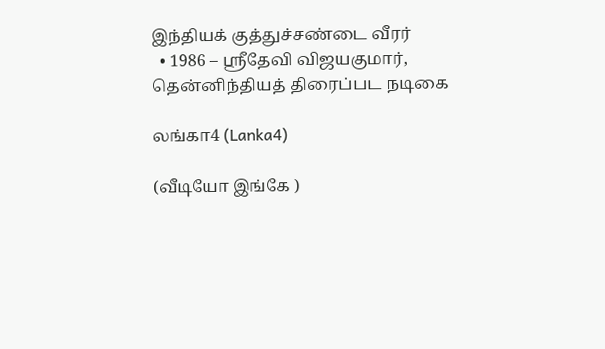இந்தியக் குத்துச்சண்டை வீரர்
  • 1986 – ஸ்ரீதேவி விஜயகுமார், தென்னிந்தியத் திரைப்பட நடிகை

லங்கா4 (Lanka4)

(வீடியோ இங்கே )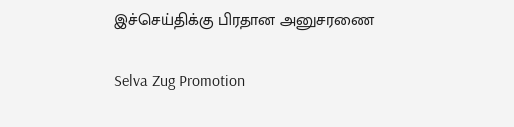இச்செய்திக்கு பிரதான அனுசரணை

Selva Zug Promotion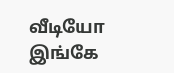வீடியோ இங்கே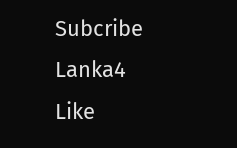Subcribe Lanka4
Like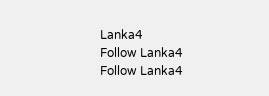Lanka4
Follow Lanka4
Follow Lanka4